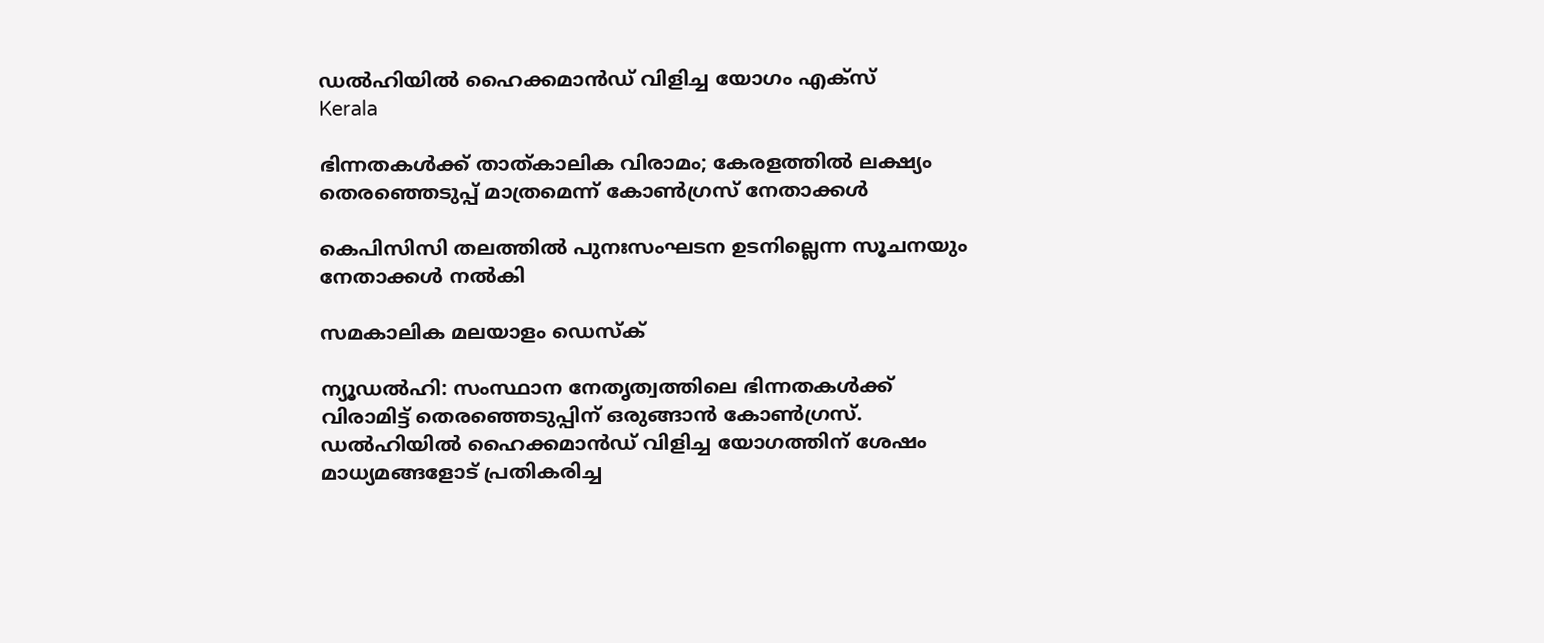ഡല്‍ഹിയില്‍ ഹൈക്കമാന്‍ഡ് വിളിച്ച യോഗം എക്സ്
Kerala

ഭിന്നതകള്‍ക്ക് താത്കാലിക വിരാമം; കേരളത്തില്‍ ലക്ഷ്യം തെരഞ്ഞെടുപ്പ് മാത്രമെന്ന് കോണ്‍ഗ്രസ് നേതാക്കള്‍

കെപിസിസി തലത്തില്‍ പുനഃസംഘടന ഉടനില്ലെന്ന സൂചനയും നേതാക്കള്‍ നല്‍കി

സമകാലിക മലയാളം ഡെസ്ക്

ന്യൂഡല്‍ഹി: സംസ്ഥാന നേതൃത്വത്തിലെ ഭിന്നതകള്‍ക്ക് വിരാമിട്ട് തെരഞ്ഞെടുപ്പിന് ഒരുങ്ങാന്‍ കോണ്‍ഗ്രസ്. ഡല്‍ഹിയില്‍ ഹൈക്കമാന്‍ഡ് വിളിച്ച യോഗത്തിന് ശേഷം മാധ്യമങ്ങളോട് പ്രതികരിച്ച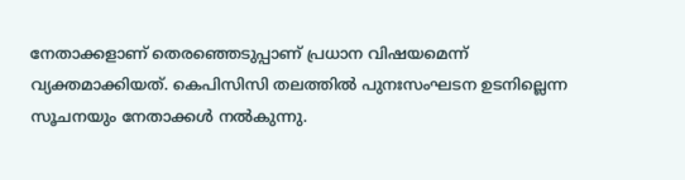നേതാക്കളാണ് തെരഞ്ഞെടുപ്പാണ് പ്രധാന വിഷയമെന്ന് വ്യക്തമാക്കിയത്. കെപിസിസി തലത്തില്‍ പുനഃസംഘടന ഉടനില്ലെന്ന സൂചനയും നേതാക്കള്‍ നല്‍കുന്നു.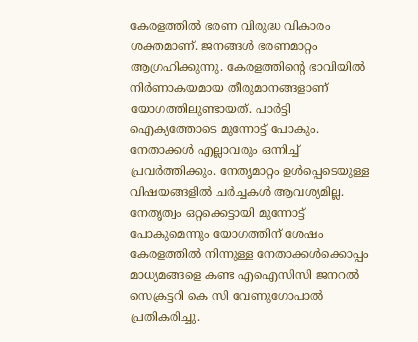കേരളത്തില്‍ ഭരണ വിരുദ്ധ വികാരം ശക്തമാണ്. ജനങ്ങള്‍ ഭരണമാറ്റം ആഗ്രഹിക്കുന്നു. കേരളത്തിന്റെ ഭാവിയില്‍ നിര്‍ണാകയമായ തീരുമാനങ്ങളാണ് യോഗത്തിലുണ്ടായത്. പാര്‍ട്ടി ഐക്യത്തോടെ മുന്നോട്ട് പോകും. നേതാക്കള്‍ എല്ലാവരും ഒന്നിച്ച് പ്രവര്‍ത്തിക്കും. നേതൃമാറ്റം ഉള്‍പ്പെടെയുള്ള വിഷയങ്ങളില്‍ ചര്‍ച്ചകള്‍ ആവശ്യമില്ല. നേതൃത്വം ഒറ്റക്കെട്ടായി മുന്നോട്ട് പോകുമെന്നും യോഗത്തിന് ശേഷം കേരളത്തില്‍ നിന്നുള്ള നേതാക്കള്‍ക്കൊപ്പം മാധ്യമങ്ങളെ കണ്ട എഐസിസി ജനറല്‍ സെക്രട്ടറി കെ സി വേണുഗോപാല്‍ പ്രതികരിച്ചു.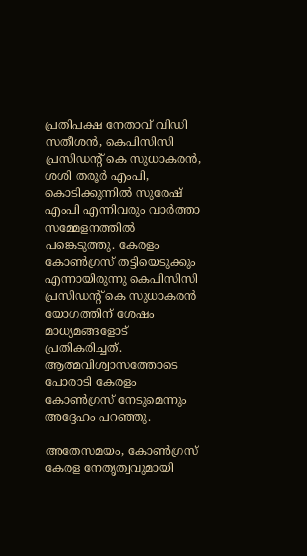പ്രതിപക്ഷ നേതാവ് വിഡി സതീശന്‍, കെപിസിസി പ്രസിഡന്റ് കെ സുധാകരന്‍, ശശി തരൂര്‍ എംപി, കൊടിക്കുന്നില്‍ സുരേഷ് എംപി എന്നിവരും വാര്‍ത്താ സമ്മേളനത്തില്‍ പങ്കെടുത്തു. കേരളം കോണ്‍ഗ്രസ് തട്ടിയെടുക്കും എന്നായിരുന്നു കെപിസിസി പ്രസിഡന്റ് കെ സുധാകരന്‍ യോഗത്തിന് ശേഷം മാധ്യമങ്ങളോട് പ്രതികരിച്ചത്. ആത്മവിശ്വാസത്തോടെ പോരാടി കേരളം കോണ്‍ഗ്രസ് നേടുമെന്നും അദ്ദേഹം പറഞ്ഞു.

അതേസമയം, കോണ്‍ഗ്രസ് കേരള നേതൃത്വവുമായി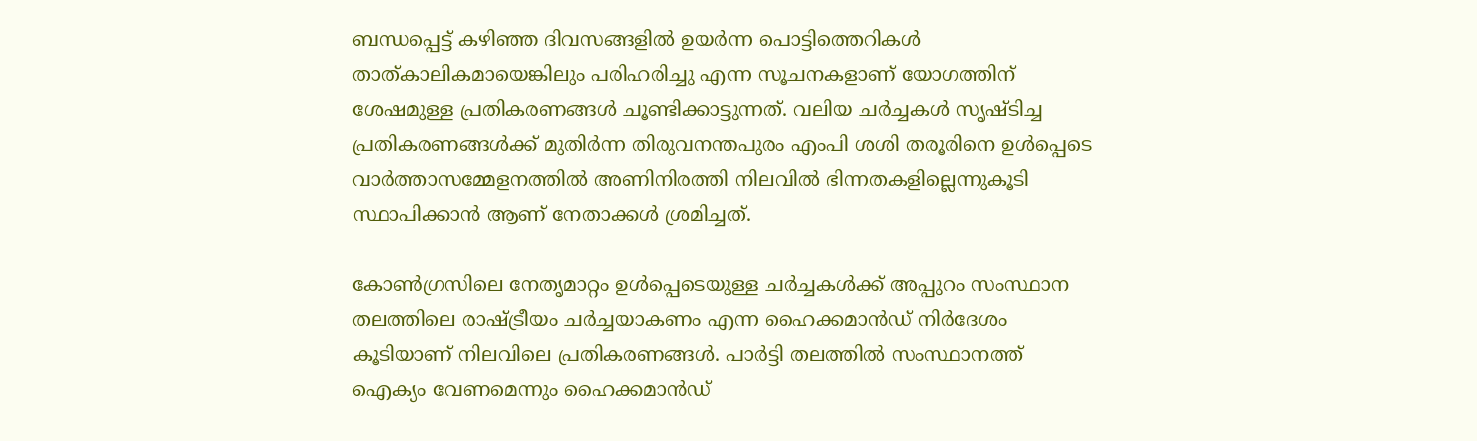ബന്ധപ്പെട്ട് കഴിഞ്ഞ ദിവസങ്ങളില്‍ ഉയര്‍ന്ന പൊട്ടിത്തെറികള്‍ താത്കാലികമായെങ്കിലും പരിഹരിച്ചു എന്ന സൂചനകളാണ് യോഗത്തിന് ശേഷമുള്ള പ്രതികരണങ്ങള്‍ ചൂണ്ടിക്കാട്ടുന്നത്. വലിയ ചര്‍ച്ചകള്‍ സൃഷ്ടിച്ച പ്രതികരണങ്ങള്‍ക്ക് മുതിര്‍ന്ന തിരുവനന്തപുരം എംപി ശശി തരൂരിനെ ഉള്‍പ്പെടെ വാര്‍ത്താസമ്മേളനത്തില്‍ അണിനിരത്തി നിലവില്‍ ഭിന്നതകളില്ലെന്നുകൂടി സ്ഥാപിക്കാന്‍ ആണ് നേതാക്കള്‍ ശ്രമിച്ചത്.

കോണ്‍ഗ്രസിലെ നേതൃമാറ്റം ഉള്‍പ്പെടെയുള്ള ചര്‍ച്ചകള്‍ക്ക് അപ്പുറം സംസ്ഥാന തലത്തിലെ രാഷ്ട്രീയം ചര്‍ച്ചയാകണം എന്ന ഹൈക്കമാന്‍ഡ് നിര്‍ദേശം കൂടിയാണ് നിലവിലെ പ്രതികരണങ്ങള്‍. പാര്‍ട്ടി തലത്തില്‍ സംസ്ഥാനത്ത് ഐക്യം വേണമെന്നും ഹൈക്കമാന്‍ഡ്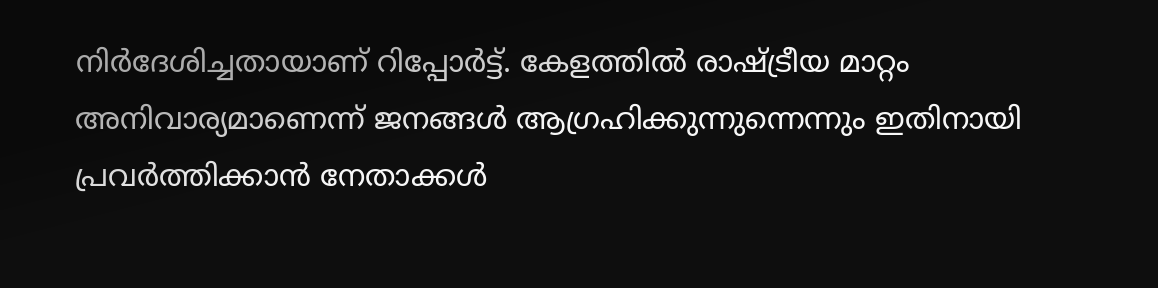നിര്‍ദേശിച്ചതായാണ് റിപ്പോര്‍ട്ട്. കേളത്തില്‍ രാഷ്ട്രീയ മാറ്റം അനിവാര്യമാണെന്ന് ജനങ്ങള്‍ ആഗ്രഹിക്കുന്നുന്നെന്നും ഇതിനായി പ്രവര്‍ത്തിക്കാന്‍ നേതാക്കള്‍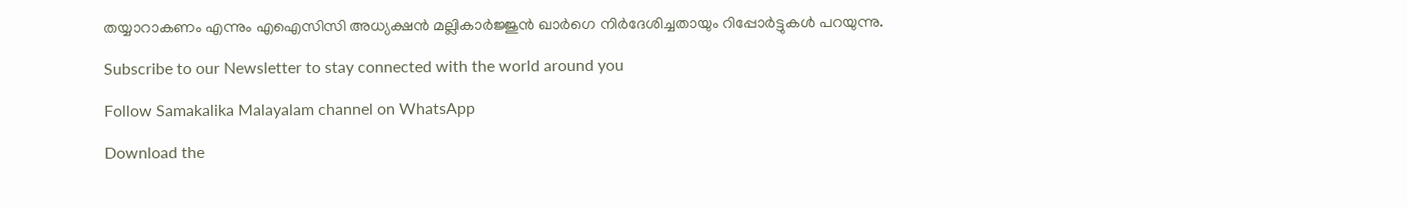തയ്യാറാകണം എന്നും എഐസിസി അധ്യക്ഷന്‍ മല്ലികാര്‍ജ്ജുന്‍ ഖാര്‍ഗെ നിര്‍ദേശിച്ചതായും റിപ്പോര്‍ട്ടുകള്‍ പറയുന്നു.

Subscribe to our Newsletter to stay connected with the world around you

Follow Samakalika Malayalam channel on WhatsApp

Download the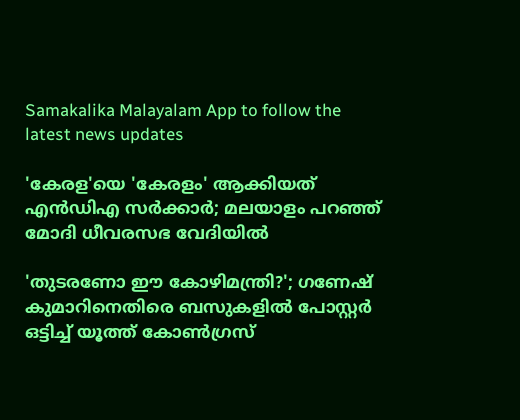Samakalika Malayalam App to follow the latest news updates

'കേരള'യെ 'കേരളം' ആക്കിയത് എന്‍ഡിഎ സര്‍ക്കാര്‍; മലയാളം പറഞ്ഞ് മോദി ധീവരസഭ വേദിയില്‍

'തുടരണോ ഈ കോഴിമന്ത്രി?'; ഗണേഷ് കുമാറിനെതിരെ ബസുകളില്‍ പോസ്റ്റര്‍ ഒട്ടിച്ച് യൂത്ത് കോണ്‍ഗ്രസ്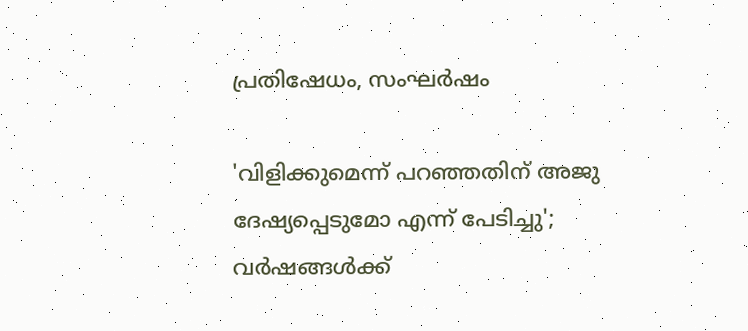പ്രതിഷേധം, സംഘര്‍ഷം

'വിളിക്കുമെന്ന് പറഞ്ഞതിന് അജു ദേഷ്യപ്പെടുമോ എന്ന് പേടിച്ചു'; വര്‍ഷങ്ങള്‍ക്ക്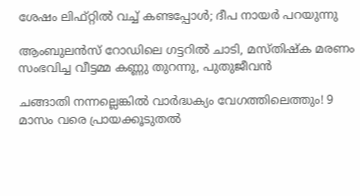ശേഷം ലിഫ്റ്റില്‍ വച്ച് കണ്ടപ്പോള്‍; ദീപ നായര്‍ പറയുന്നു

ആംബുലന്‍സ് റോഡിലെ ഗട്ടറില്‍ ചാടി, മസ്തിഷ്‌ക മരണം സംഭവിച്ച വീട്ടമ്മ കണ്ണു തുറന്നു, പുതുജീവന്‍

ചങ്ങാതി നന്നല്ലെങ്കിൽ വാർദ്ധക്യം വേഗത്തിലെത്തും! 9 മാസം വരെ പ്രായക്കൂടുതൽ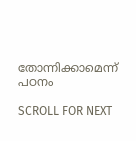തോന്നിക്കാമെന്ന് പഠനം

SCROLL FOR NEXT